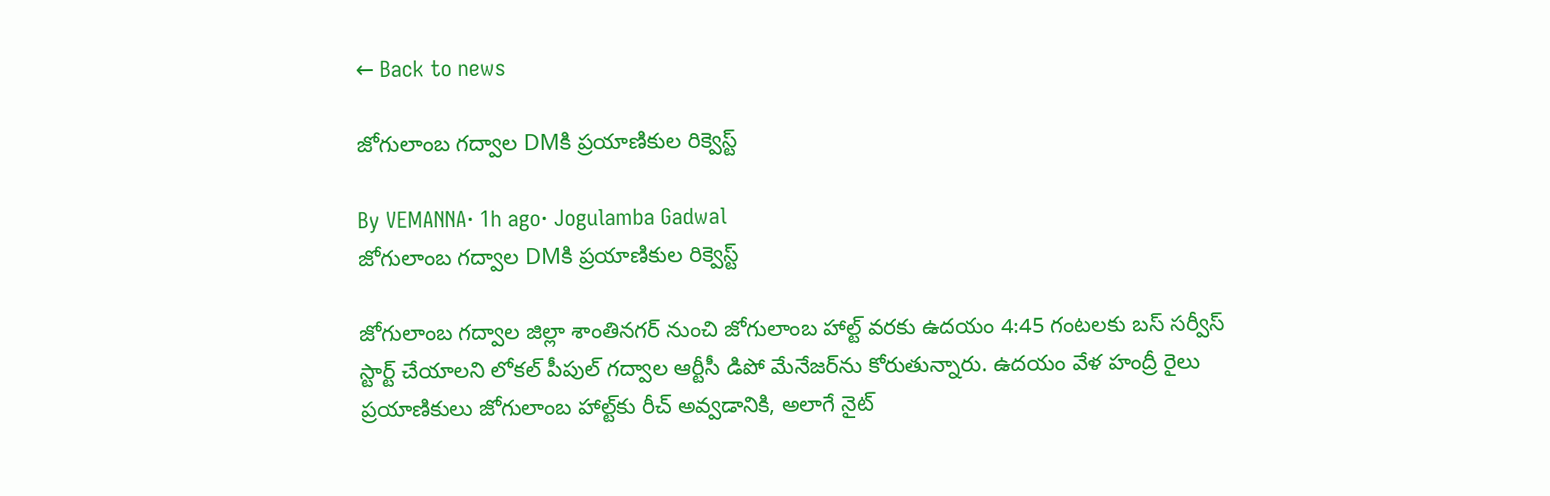← Back to news

జోగులాంబ గద్వాల DMకి ప్రయాణికుల రిక్వెస్ట్

By VEMANNA· 1h ago· Jogulamba Gadwal
జోగులాంబ గద్వాల DMకి ప్రయాణికుల రిక్వెస్ట్

జోగులాంబ గద్వాల జిల్లా శాంతినగర్ నుంచి జోగులాంబ హాల్ట్ వరకు ఉదయం 4:45 గంటలకు బస్ సర్వీస్ స్టార్ట్ చేయాలని లోకల్ పీపుల్ గద్వాల ఆర్టీసీ డిపో మేనేజర్‌ను కోరుతున్నారు. ఉదయం వేళ హంద్రీ రైలు ప్రయాణికులు జోగులాంబ హాల్ట్‌కు రీచ్ అవ్వడానికి, అలాగే నైట్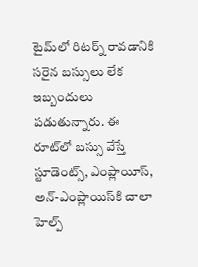టైమ్‌లో రిటర్న్ రావడానికి సరైన బస్సులు లేక ఇబ్బందులు పడుతున్నారు. ఈ రూట్‌లో బస్సు వేస్తే స్టూడెంట్స్, ఎంప్లాయీస్, అన్-ఎంప్లాయిస్‌కి చాలా హెల్ప్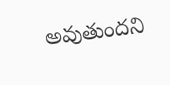అవుతుందని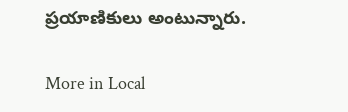ప్రయాణికులు అంటున్నారు.

More in Local